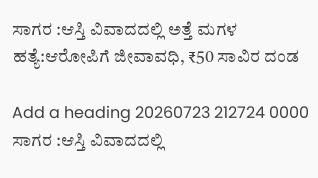ಸಾಗರ :ಆಸ್ತಿ ವಿವಾದದಲ್ಲಿ ಅತ್ತೆ ಮಗಳ ಹತ್ಯೆ:ಆರೋಪಿಗೆ ಜೀವಾವಧಿ, ₹50 ಸಾವಿರ ದಂಡ

Add a heading 20260723 212724 0000 ಸಾಗರ :ಆಸ್ತಿ ವಿವಾದದಲ್ಲಿ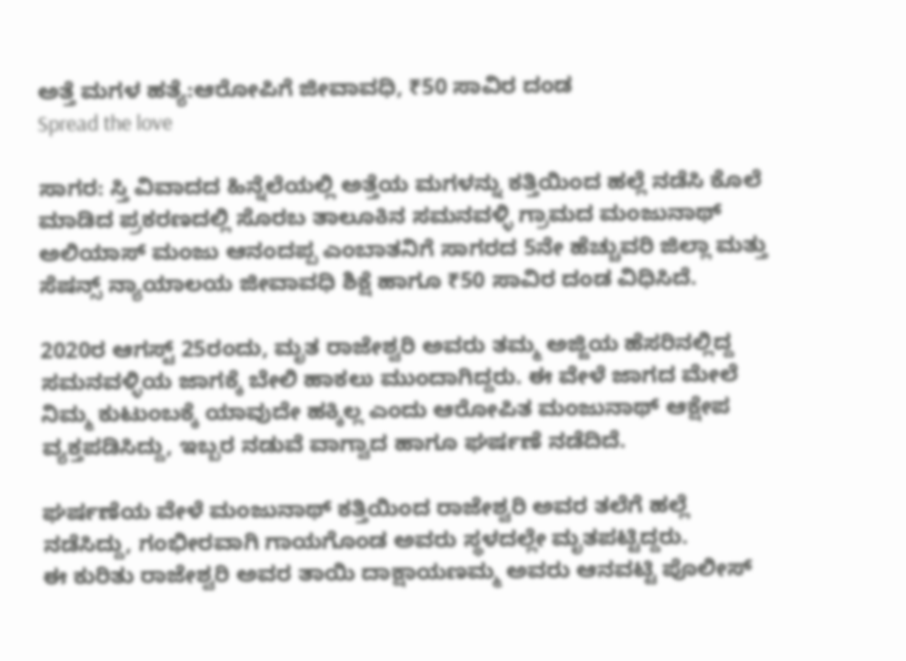ಅತ್ತೆ ಮಗಳ ಹತ್ಯೆ:ಆರೋಪಿಗೆ ಜೀವಾವಧಿ, ₹50 ಸಾವಿರ ದಂಡ
Spread the love

ಸಾಗರ: ಸ್ತಿ ವಿವಾದದ ಹಿನ್ನೆಲೆಯಲ್ಲಿ ಅತ್ತೆಯ ಮಗಳನ್ನು ಕತ್ತಿಯಿಂದ ಹಲ್ಲೆ ನಡೆಸಿ ಕೊಲೆ ಮಾಡಿದ ಪ್ರಕರಣದಲ್ಲಿ ಸೊರಬ ತಾಲೂಕಿನ ಸಮನವಳ್ಳಿ ಗ್ರಾಮದ ಮಂಜುನಾಥ್ ಅಲಿಯಾಸ್ ಮಂಜು ಆನಂದಪ್ಪ ಎಂಬಾತನಿಗೆ ಸಾಗರದ 5ನೇ ಹೆಚ್ಚುವರಿ ಜಿಲ್ಲಾ ಮತ್ತು ಸೆಷನ್ಸ್ ನ್ಯಾಯಾಲಯ ಜೀವಾವಧಿ ಶಿಕ್ಷೆ ಹಾಗೂ ₹50 ಸಾವಿರ ದಂಡ ವಿಧಿಸಿದೆ.

2020ರ ಆಗಸ್ಟ್ 25ರಂದು, ಮೃತ ರಾಜೇಶ್ವರಿ ಅವರು ತಮ್ಮ ಅಜ್ಜಿಯ ಹೆಸರಿನಲ್ಲಿದ್ದ ಸಮನವಳ್ಳಿಯ ಜಾಗಕ್ಕೆ ಬೇಲಿ ಹಾಕಲು ಮುಂದಾಗಿದ್ದರು. ಈ ವೇಳೆ ಜಾಗದ ಮೇಲೆ ನಿಮ್ಮ ಕುಟುಂಬಕ್ಕೆ ಯಾವುದೇ ಹಕ್ಕಿಲ್ಲ ಎಂದು ಆರೋಪಿತ ಮಂಜುನಾಥ್ ಆಕ್ಷೇಪ ವ್ಯಕ್ತಪಡಿಸಿದ್ದು, ಇಬ್ಬರ ನಡುವೆ ವಾಗ್ವಾದ ಹಾಗೂ ಘರ್ಷಣೆ ನಡೆದಿದೆ.

ಘರ್ಷಣೆಯ ವೇಳೆ ಮಂಜುನಾಥ್ ಕತ್ತಿಯಿಂದ ರಾಜೇಶ್ವರಿ ಅವರ ತಲೆಗೆ ಹಲ್ಲೆ ನಡೆಸಿದ್ದು, ಗಂಭೀರವಾಗಿ ಗಾಯಗೊಂಡ ಅವರು ಸ್ಥಳದಲ್ಲೇ ಮೃತಪಟ್ಟಿದ್ದರು.
ಈ ಕುರಿತು ರಾಜೇಶ್ವರಿ ಅವರ ತಾಯಿ ದಾಕ್ಷಾಯಣಮ್ಮ ಅವರು ಆನವಟ್ಟಿ ಪೊಲೀಸ್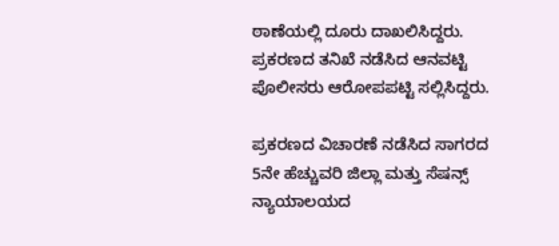ಠಾಣೆಯಲ್ಲಿ ದೂರು ದಾಖಲಿಸಿದ್ದರು. ಪ್ರಕರಣದ ತನಿಖೆ ನಡೆಸಿದ ಆನವಟ್ಟಿ ಪೊಲೀಸರು ಆರೋಪಪಟ್ಟಿ ಸಲ್ಲಿಸಿದ್ದರು.

ಪ್ರಕರಣದ ವಿಚಾರಣೆ ನಡೆಸಿದ ಸಾಗರದ 5ನೇ ಹೆಚ್ಚುವರಿ ಜಿಲ್ಲಾ ಮತ್ತು ಸೆಷನ್ಸ್ ನ್ಯಾಯಾಲಯದ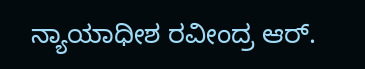ನ್ಯಾಯಾಧೀಶ ರವೀಂದ್ರ ಆರ್.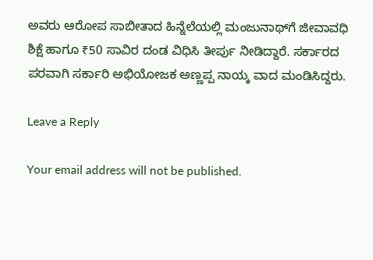ಅವರು ಆರೋಪ ಸಾಬೀತಾದ ಹಿನ್ನೆಲೆಯಲ್ಲಿ ಮಂಜುನಾಥ್‌ಗೆ ಜೀವಾವಧಿ ಶಿಕ್ಷೆ ಹಾಗೂ ₹50 ಸಾವಿರ ದಂಡ ವಿಧಿಸಿ ತೀರ್ಪು ನೀಡಿದ್ದಾರೆ. ಸರ್ಕಾರದ ಪರವಾಗಿ ಸರ್ಕಾರಿ ಅಭಿಯೋಜಕ ಅಣ್ಣಪ್ಪ ನಾಯ್ಕ ವಾದ ಮಂಡಿಸಿದ್ದರು.

Leave a Reply

Your email address will not be published.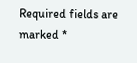Required fields are marked *